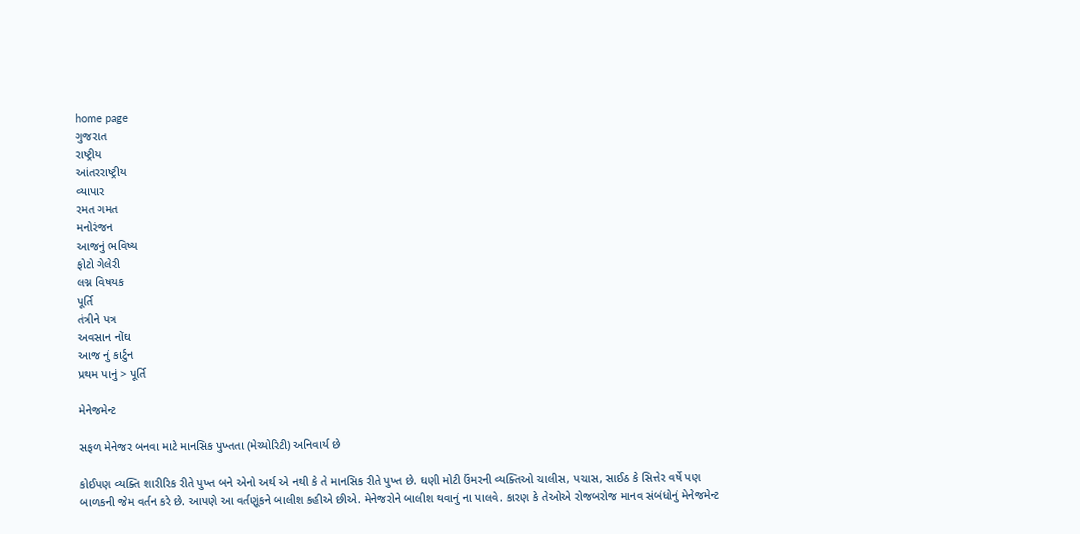home page
ગુજરાત
રાષ્ટ્રીય
આંતરરાષ્ટ્રીય
વ્યાપાર
રમત ગમત
મનોરંજન
આજનું ભવિષ્ય
ફોટો ગેલેરી
લગ્ન વિષયક
પૂર્તિ
તંત્રીને પત્ર
અવસાન નોંઘ
આજ નું કાર્ટુન
પ્રથમ પાનું > પૂર્તિ

મેનેજમેન્ટ

સફળ મેનેજર બનવા માટે માનસિક પુખ્તતા (મેચ્યોરિટી) અનિવાર્ય છે

કોઈપણ વ્યક્તિ શારીરિક રીતે પુખ્ત બને એનો અર્થ એ નથી કે તે માનસિક રીતે પુખ્ત છે. ઘણી મોટી ઉંમરની વ્યક્તિઓ ચાલીસ, પચાસ, સાઈઠ કે સિત્તેર વર્ષે પણ બાળકની જેમ વર્તન કરે છે. આપણે આ વર્તણૂંકને બાલીશ કહીએ છીએ. મેનેજરોને બાલીશ થવાનું ના પાલવે. કારણ કે તેઓએ રોજબરોજ માનવ સંબંધોનું મેનેજમેન્ટ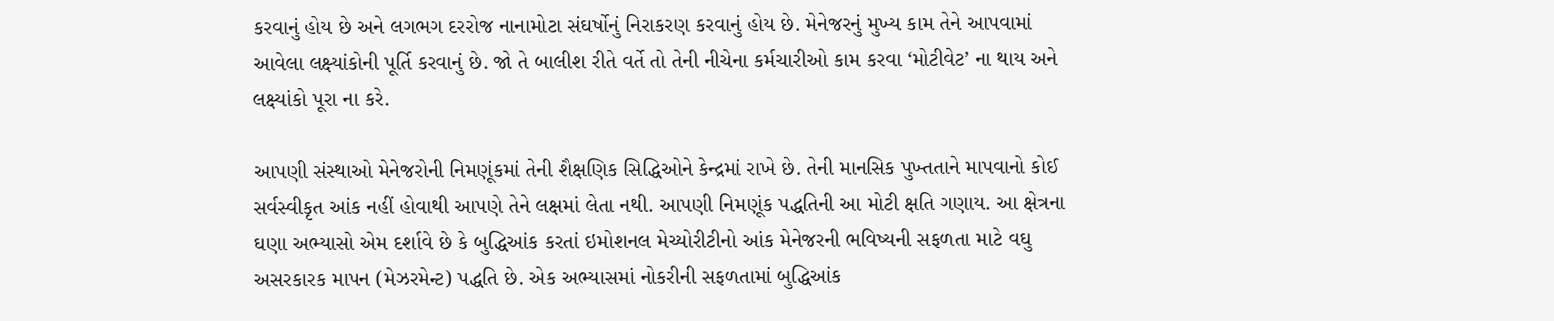કરવાનું હોય છે અને લગભગ દરરોજ નાનામોટા સંઘર્ષોનું નિરાકરણ કરવાનું હોય છે. મેનેજરનું મુખ્ય કામ તેને આપવામાં આવેલા લક્ષ્યાંકોની પૂર્તિ કરવાનું છે. જો તે બાલીશ રીતે વર્તે તો તેની નીચેના કર્મચારીઓ કામ કરવા ‘મોટીવેટ’ ના થાય અને લક્ષ્યાંકો પૂરા ના કરે.

આપણી સંસ્થાઓ મેનેજરોની નિમણૂંકમાં તેની શૈક્ષણિક સિદ્ધિઓને કેન્દ્રમાં રાખે છે. તેની માનસિક પુખ્તતાને માપવાનો કોઈ સર્વસ્વીકૃત આંક નહીં હોવાથી આપણે તેને લક્ષમાં લેતા નથી. આપણી નિમણૂંક પદ્ધતિની આ મોટી ક્ષતિ ગણાય. આ ક્ષેત્રના ઘણા અભ્યાસો એમ દર્શાવે છે કે બુદ્ધિઆંક કરતાં ઇમોશનલ મેચ્યોરીટીનો આંક મેનેજરની ભવિષ્યની સફળતા માટે વઘુ અસરકારક માપન (મેઝરમેન્ટ) પદ્ધતિ છે. એક અભ્યાસમાં નોકરીની સફળતામાં બુદ્ધિઆંક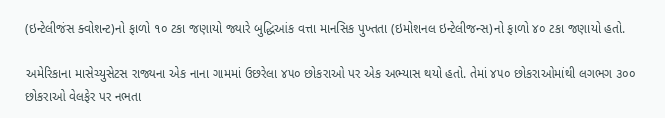(ઇન્ટેલીજંસ ક્વોશન્ટ)નો ફાળો ૧૦ ટકા જણાયો જ્યારે બુદ્ધિઆંક વત્તા માનસિક પુખ્તતા (ઇમોશનલ ઇન્ટેલીજન્સ)નો ફાળો ૪૦ ટકા જણાયો હતો.

અમેરિકાના માસેચ્યુસેટસ રાજ્યના એક નાના ગામમાં ઉછરેલા ૪૫૦ છોકરાઓ પર એક અભ્યાસ થયો હતો. તેમાં ૪૫૦ છોકરાઓમાંથી લગભગ ૩૦૦ છોકરાઓ વેલફેર પર નભતા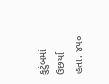કુટુંબમાં ઉછર્યા હતા. ૪૫૦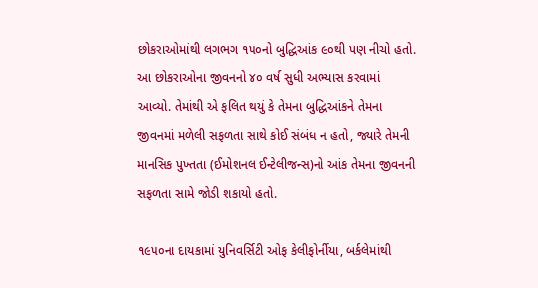છોકરાઓમાંથી લગભગ ૧૫૦નો બુદ્ધિઆંક ૯૦થી પણ નીચો હતો. આ છોકરાઓના જીવનનો ૪૦ વર્ષ સુધી અભ્યાસ કરવામાં આવ્યો. તેમાંથી એ ફલિત થયું કે તેમના બુદ્ધિઆંકને તેમના જીવનમાં મળેલી સફળતા સાથે કોઈ સંબંધ ન હતો, જ્યારે તેમની માનસિક પુખ્તતા (ઈમોશનલ ઈન્ટેલીજન્સ)નો આંક તેમના જીવનની સફળતા સામે જોડી શકાયો હતો.

૧૯૫૦ના દાયકામાં યુનિવર્સિટી ઓફ કેલીફોર્નીયા, બર્કલેમાંથી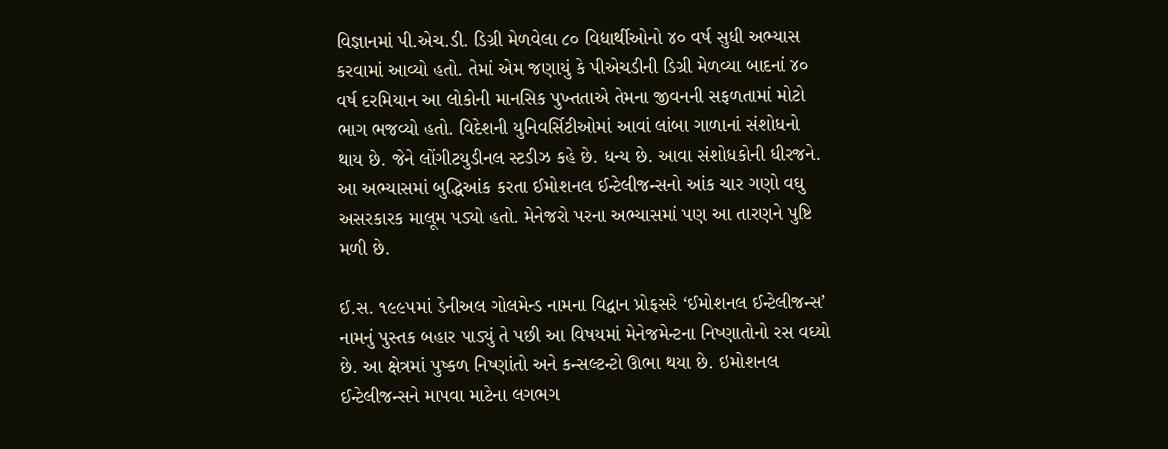વિજ્ઞાનમાં પી.એચ.ડી. ડિગ્રી મેળવેલા ૮૦ વિદ્યાર્થીઓનો ૪૦ વર્ષ સુધી અભ્યાસ કરવામાં આવ્યો હતો. તેમાં એમ જણાયું કે પીએચડીની ડિગ્રી મેળવ્યા બાદનાં ૪૦ વર્ષ દરમિયાન આ લોકોની માનસિક પુખ્તતાએ તેમના જીવનની સફળતામાં મોટો ભાગ ભજવ્યો હતો. વિદેશની યુનિવર્સિટીઓમાં આવાં લાંબા ગાળાનાં સંશોધનો થાય છે. જેને લોંગીટયુડીનલ સ્ટડીઝ કહે છે. ધન્ય છે. આવા સંશોધકોની ધીરજને. આ અભ્યાસમાં બુદ્ધિઆંક કરતા ઈમોશનલ ઈન્ટેલીજન્સનો આંક ચાર ગણો વઘુ અસરકારક માલૂમ પડ્યો હતો. મેનેજરો પરના અભ્યાસમાં પણ આ તારણને પુષ્ટિ મળી છે.

ઈ.સ. ૧૯૯૫માં ડેનીઅલ ગોલમેન્ડ નામના વિદ્વાન પ્રોફસરે ‘ઈમોશનલ ઈન્ટેલીજન્સ’ નામનું પુસ્તક બહાર પાડ્યું તે પછી આ વિષયમાં મેનેજમેન્ટના નિષ્ણાતોનો રસ વઘ્યો છે. આ ક્ષેત્રમાં પુષ્કળ નિષ્ણાંતો અને કન્સલ્ટન્ટો ઊભા થયા છે. ઇમોશનલ ઈન્ટેલીજન્સને માપવા માટેના લગભગ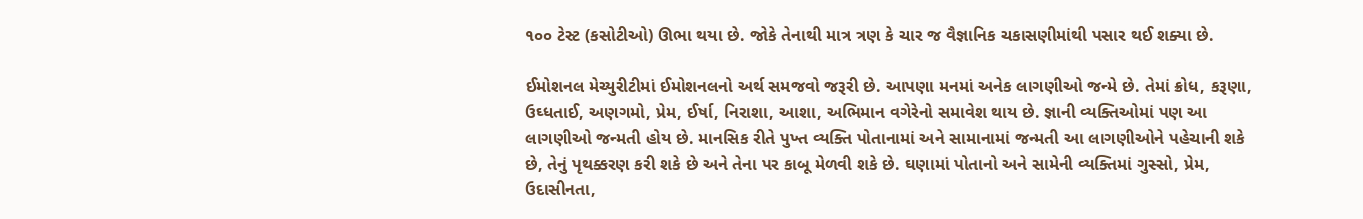૧૦૦ ટેસ્ટ (કસોટીઓ) ઊભા થયા છે. જોકે તેનાથી માત્ર ત્રણ કે ચાર જ વૈજ્ઞાનિક ચકાસણીમાંથી પસાર થઈ શક્યા છે.

ઈમોશનલ મેચ્યુરીટીમાં ઈમોશનલનો અર્થ સમજવો જરૂરી છે. આપણા મનમાં અનેક લાગણીઓ જન્મે છે. તેમાં ક્રોધ, કરૂણા, ઉઘ્ધતાઈ, અણગમો, પ્રેમ, ઈર્ષા, નિરાશા, આશા, અભિમાન વગેરેનો સમાવેશ થાય છે. જ્ઞાની વ્યક્તિઓમાં પણ આ લાગણીઓ જન્મતી હોય છે. માનસિક રીતે પુખ્ત વ્યક્તિ પોતાનામાં અને સામાનામાં જન્મતી આ લાગણીઓને પહેચાની શકે છે, તેનું પૃથક્કરણ કરી શકે છે અને તેના પર કાબૂ મેળવી શકે છે. ઘણામાં પોતાનો અને સામેની વ્યક્તિમાં ગુસ્સો, પ્રેમ, ઉદાસીનતા,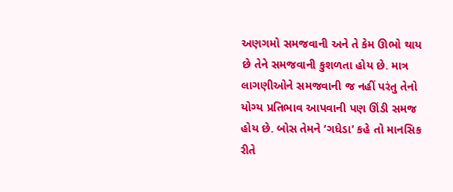અણગમો સમજવાની અને તે કેમ ઊભો થાય છે તેને સમજવાની કુશળતા હોય છે. માત્ર લાગણીઓને સમજવાની જ નહીં પરંતુ તેનો યોગ્ય પ્રતિભાવ આપવાની પણ ઊંડી સમજ હોય છે. બોસ તેમને ‘ગધેડા’ કહે તો માનસિક રીતે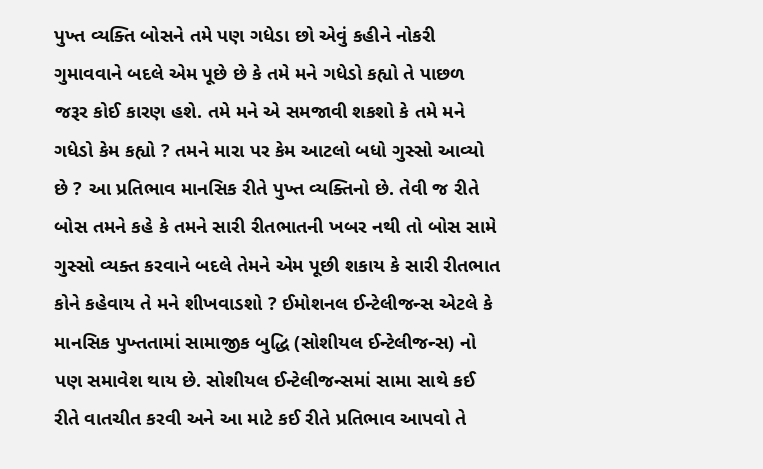પુખ્ત વ્યક્તિ બોસને તમે પણ ગધેડા છો એવું કહીને નોકરી ગુમાવવાને બદલે એમ પૂછે છે કે તમે મને ગધેડો કહ્યો તે પાછળ જરૂર કોઈ કારણ હશે. તમે મને એ સમજાવી શકશો કે તમે મને ગધેડો કેમ કહ્યો ? તમને મારા પર કેમ આટલો બધો ગુસ્સો આવ્યો છે ? આ પ્રતિભાવ માનસિક રીતે પુખ્ત વ્યક્તિનો છે. તેવી જ રીતે બોસ તમને કહે કે તમને સારી રીતભાતની ખબર નથી તો બોસ સામે ગુસ્સો વ્યક્ત કરવાને બદલે તેમને એમ પૂછી શકાય કે સારી રીતભાત કોને કહેવાય તે મને શીખવાડશો ? ઈમોશનલ ઈન્ટેલીજન્સ એટલે કે માનસિક પુખ્તતામાં સામાજીક બુદ્ધિ (સોશીયલ ઈન્ટેલીજન્સ) નો પણ સમાવેશ થાય છે. સોશીયલ ઈન્ટેલીજન્સમાં સામા સાથે કઈ રીતે વાતચીત કરવી અને આ માટે કઈ રીતે પ્રતિભાવ આપવો તે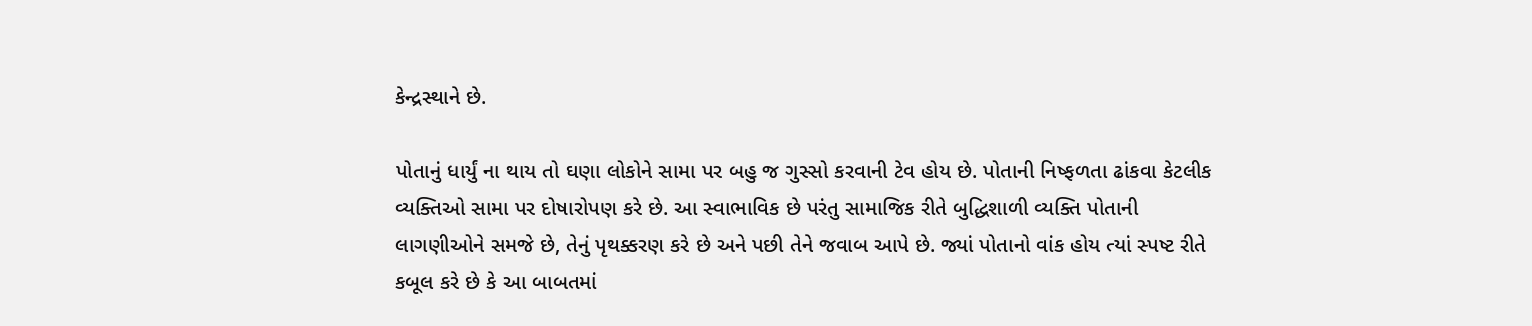કેન્દ્રસ્થાને છે.

પોતાનું ધાર્યું ના થાય તો ઘણા લોકોને સામા પર બહુ જ ગુસ્સો કરવાની ટેવ હોય છે. પોતાની નિષ્ફળતા ઢાંકવા કેટલીક વ્યક્તિઓ સામા પર દોષારોપણ કરે છે. આ સ્વાભાવિક છે પરંતુ સામાજિક રીતે બુદ્ધિશાળી વ્યક્તિ પોતાની લાગણીઓને સમજે છે, તેનું પૃથક્કરણ કરે છે અને પછી તેને જવાબ આપે છે. જ્યાં પોતાનો વાંક હોય ત્યાં સ્પષ્ટ રીતે કબૂલ કરે છે કે આ બાબતમાં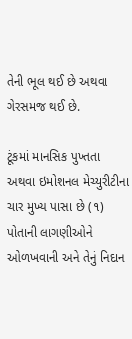તેની ભૂલ થઈ છે અથવા ગેરસમજ થઈ છે.

ટૂંકમાં માનસિક પુખ્તતા અથવા ઇમોશનલ મેચ્યુરીટીના ચાર મુખ્ય પાસા છે (૧) પોતાની લાગણીઓને ઓળખવાની અને તેનું નિદાન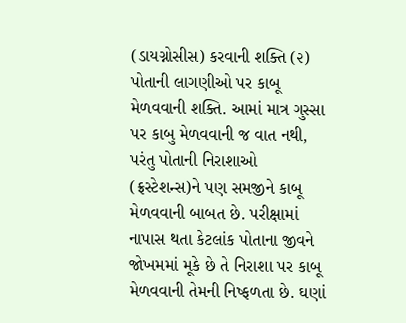(ડાયગ્નોસીસ) કરવાની શક્તિ (૨) પોતાની લાગણીઓ પર કાબૂ મેળવવાની શક્તિ. આમાં માત્ર ગુસ્સા પર કાબુ મેળવવાની જ વાત નથી, પરંતુ પોતાની નિરાશાઓ (ફ્રસ્ટેશન્સ)ને પણ સમજીને કાબૂ મેળવવાની બાબત છે. પરીક્ષામાં નાપાસ થતા કેટલાંક પોતાના જીવને જોખમમાં મૂકે છે તે નિરાશા પર કાબૂ મેળવવાની તેમની નિષ્ફળતા છે. ઘણાં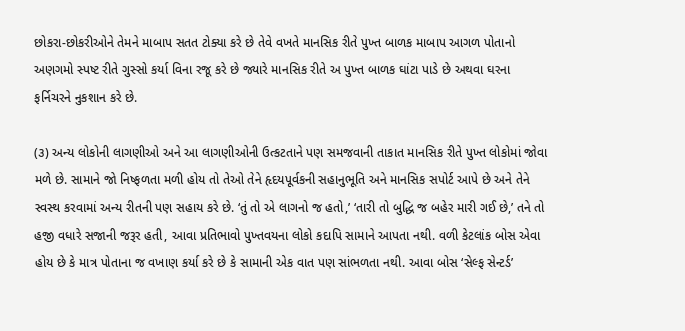છોકરા-છોકરીઓને તેમને માબાપ સતત ટોક્યા કરે છે તેવે વખતે માનસિક રીતે પુખ્ત બાળક માબાપ આગળ પોતાનો અણગમો સ્પષ્ટ રીતે ગુસ્સો કર્યા વિના રજૂ કરે છે જ્યારે માનસિક રીતે અ પુખ્ત બાળક ઘાંટા પાડે છે અથવા ઘરના ફર્નિચરને નુકશાન કરે છે.

(૩) અન્ય લોકોની લાગણીઓ અને આ લાગણીઓની ઉત્કટતાને પણ સમજવાની તાકાત માનસિક રીતે પુખ્ત લોકોમાં જોવા મળે છે. સામાને જો નિષ્ફળતા મળી હોય તો તેઓ તેને હૃદયપૂર્વકની સહાનુભૂતિ અને માનસિક સપોર્ટ આપે છે અને તેને સ્વસ્થ કરવામાં અન્ય રીતની પણ સહાય કરે છે. ‘તું તો એ લાગનો જ હતો,’ ‘તારી તો બુદ્ધિ જ બહેર મારી ગઈ છે,’ તને તો હજી વધારે સજાની જરૂર હતી, આવા પ્રતિભાવો પુખ્તવયના લોકો કદાપિ સામાને આપતા નથી. વળી કેટલાંક બોસ એવા હોય છે કે માત્ર પોતાના જ વખાણ કર્યા કરે છે કે સામાની એક વાત પણ સાંભળતા નથી. આવા બોસ ‘સેલ્ફ સેન્ટર્ડ’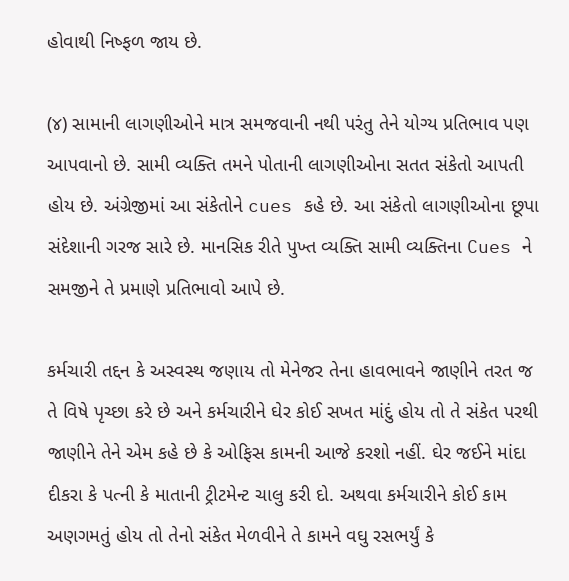હોવાથી નિષ્ફળ જાય છે.

(૪) સામાની લાગણીઓને માત્ર સમજવાની નથી પરંતુ તેને યોગ્ય પ્રતિભાવ પણ આપવાનો છે. સામી વ્યક્તિ તમને પોતાની લાગણીઓના સતત સંકેતો આપતી હોય છે. અંગ્રેજીમાં આ સંકેતોને cues કહે છે. આ સંકેતો લાગણીઓના છૂપા સંદેશાની ગરજ સારે છે. માનસિક રીતે પુખ્ત વ્યક્તિ સામી વ્યક્તિના Cues ને સમજીને તે પ્રમાણે પ્રતિભાવો આપે છે.

કર્મચારી તદ્દન કે અસ્વસ્થ જણાય તો મેનેજર તેના હાવભાવને જાણીને તરત જ તે વિષે પૃચ્છા કરે છે અને કર્મચારીને ઘેર કોઈ સખત માંદું હોય તો તે સંકેત પરથી જાણીને તેને એમ કહે છે કે ઓફિસ કામની આજે કરશો નહીં. ઘેર જઈને માંદા દીકરા કે પત્ની કે માતાની ટ્રીટમેન્ટ ચાલુ કરી દો. અથવા કર્મચારીને કોઈ કામ અણગમતું હોય તો તેનો સંકેત મેળવીને તે કામને વઘુ રસભર્યું કે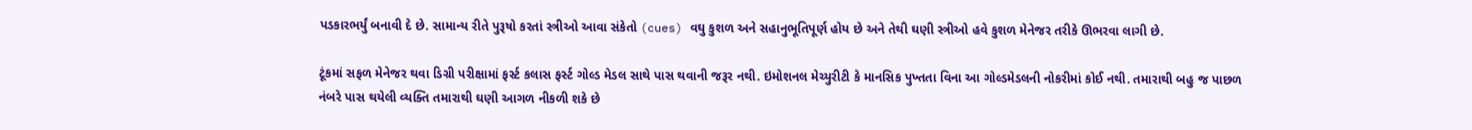પડકારભર્યું બનાવી દે છે. સામાન્ય રીતે પુરૂષો કરતાં સ્ત્રીઓ આવા સંકેતો (cues) વઘુ કુશળ અને સહાનુભૂતિપૂર્ણ હોય છે અને તેથી ઘણી સ્ત્રીઓ હવે કુશળ મેનેજર તરીકે ઊભરવા લાગી છે.

ટૂંકમાં સફળ મેનેજર થવા ડિગ્રી પરીક્ષામાં ફર્સ્ટ કલાસ ફર્સ્ટ ગોલ્ડ મેડલ સાથે પાસ થવાની જરૂર નથી. ઇમોશનલ મેચ્યુરીટી કે માનસિક પુખ્તતા વિના આ ગોલ્ડમેડલની નોકરીમાં કોઈ નથી. તમારાથી બહુ જ પાછળ નંબરે પાસ થયેલી વ્યક્તિ તમારાથી ઘણી આગળ નીકળી શકે છે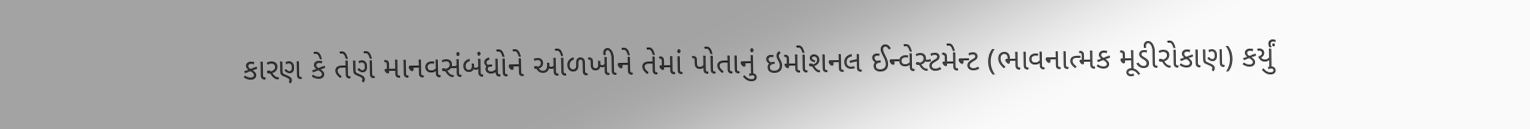કારણ કે તેણે માનવસંબંધોને ઓળખીને તેમાં પોતાનું ઇમોશનલ ઈન્વેસ્ટમેન્ટ (ભાવનાત્મક મૂડીરોકાણ) કર્યું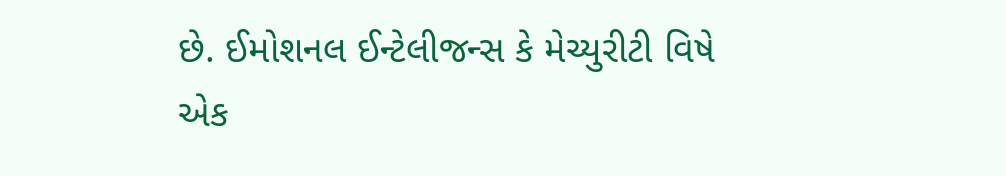છે. ઈમોશનલ ઈન્ટેલીજન્સ કે મેચ્યુરીટી વિષે એક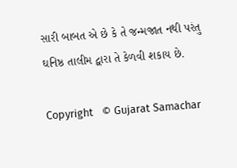સારી બાબત એ છે કે તે જન્મજાત નથી પરંતુ ઘનિષ્ઠ તાલીમ દ્વારા તે કેળવી શકાય છે.

Copyright   © Gujarat Samachar